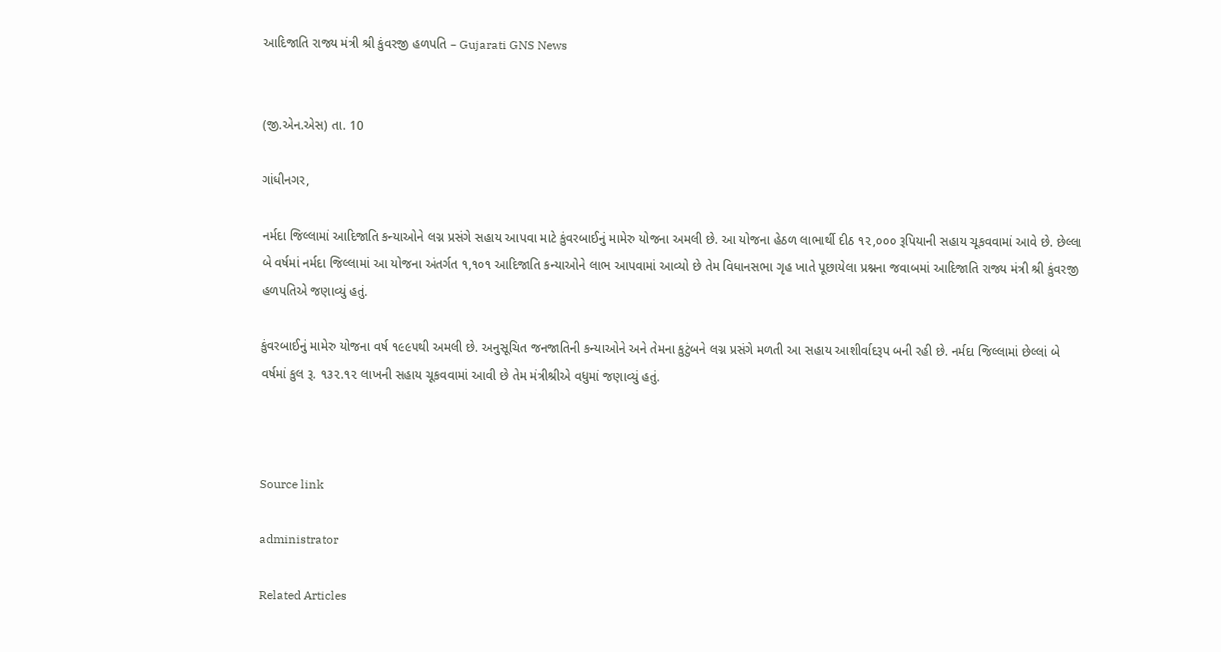આદિજાતિ રાજ્ય મંત્રી શ્રી કુંવરજી હળપતિ – Gujarati GNS News


(જી.એન.એસ) તા. 10

ગાંધીનગર,

નર્મદા જિલ્લામાં આદિજાતિ કન્યાઓને લગ્ન પ્રસંગે સહાય આપવા માટે કુંવરબાઈનું મામેરુ યોજના અમલી છે. આ યોજના હેઠળ લાભાર્થી દીઠ ૧૨,૦૦૦ રૂપિયાની સહાય ચૂકવવામાં આવે છે. છેલ્લા બે વર્ષમાં નર્મદા જિલ્લામાં આ યોજના અંતર્ગત ૧,૧૦૧ આદિજાતિ કન્યાઓને લાભ આપવામાં આવ્યો છે તેમ વિધાનસભા ગૃહ ખાતે પૂછાયેલા પ્રશ્નના જવાબમાં આદિજાતિ રાજ્ય મંત્રી શ્રી કુંવરજી હળપતિએ જણાવ્યું હતું.

કુંવરબાઈનું મામેરુ યોજના વર્ષ ૧૯૯૫થી અમલી છે. અનુસૂચિત જનજાતિની કન્યાઓને અને તેમના કુટુંબને લગ્ન પ્રસંગે મળતી આ સહાય આશીર્વાદરૂપ બની રહી છે. નર્મદા જિલ્લામાં છેલ્લાં બે વર્ષમાં કુલ રૂ. ૧૩૨.૧૨ લાખની સહાય ચૂકવવામાં આવી છે તેમ મંત્રીશ્રીએ વધુમાં જણાવ્યું હતું.



Source link

administrator

Related Articles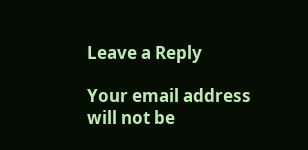Leave a Reply

Your email address will not be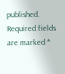published. Required fields are marked *